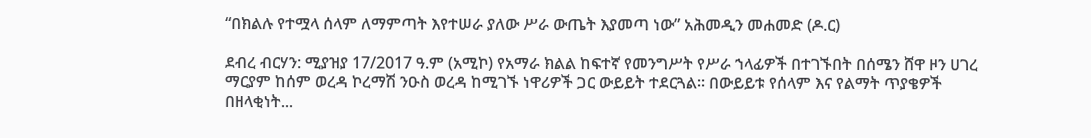“በክልሉ የተሟላ ሰላም ለማምጣት እየተሠራ ያለው ሥራ ውጤት እያመጣ ነው” አሕመዲን መሐመድ (ዶ.ር)

ደብረ ብርሃን: ሚያዝያ 17/2017 ዓ.ም (አሚኮ) የአማራ ክልል ከፍተኛ የመንግሥት የሥራ ኀላፊዎች በተገኙበት በሰሜን ሸዋ ዞን ሀገረ ማርያም ከሰም ወረዳ ኮረማሽ ንዑስ ወረዳ ከሚገኙ ነዋሪዎች ጋር ውይይት ተደርጓል። በውይይቱ የሰላም እና የልማት ጥያቄዎች በዘላቂነት...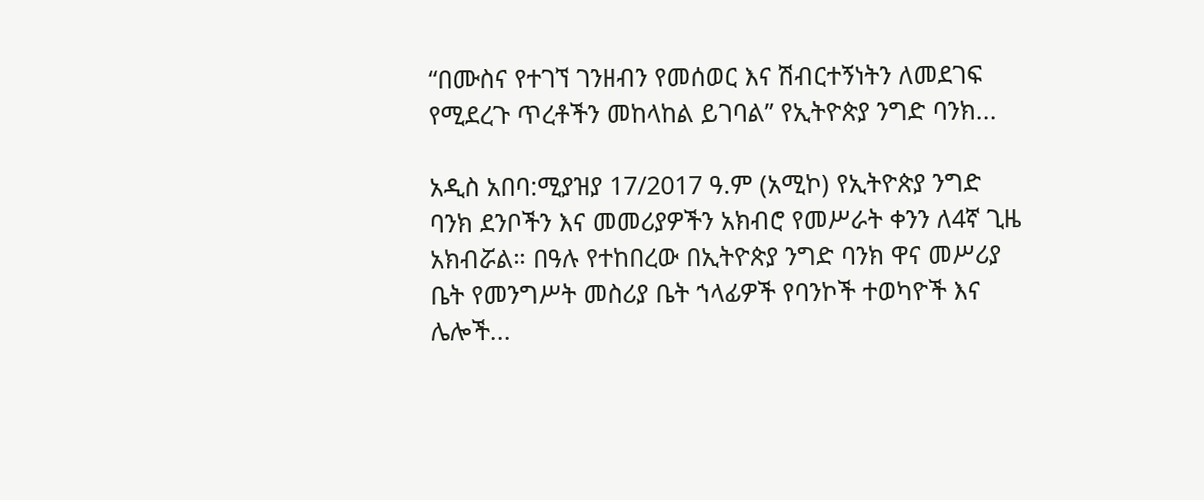“በሙስና የተገኘ ገንዘብን የመሰወር እና ሽብርተኝነትን ለመደገፍ የሚደረጉ ጥረቶችን መከላከል ይገባል” የኢትዮጵያ ንግድ ባንክ...

አዲስ አበባ:ሚያዝያ 17/2017 ዓ.ም (አሚኮ) የኢትዮጵያ ንግድ ባንክ ደንቦችን እና መመሪያዎችን አክብሮ የመሥራት ቀንን ለ4ኛ ጊዜ አክብሯል። በዓሉ የተከበረው በኢትዮጵያ ንግድ ባንክ ዋና መሥሪያ ቤት የመንግሥት መስሪያ ቤት ኀላፊዎች የባንኮች ተወካዮች እና ሌሎች...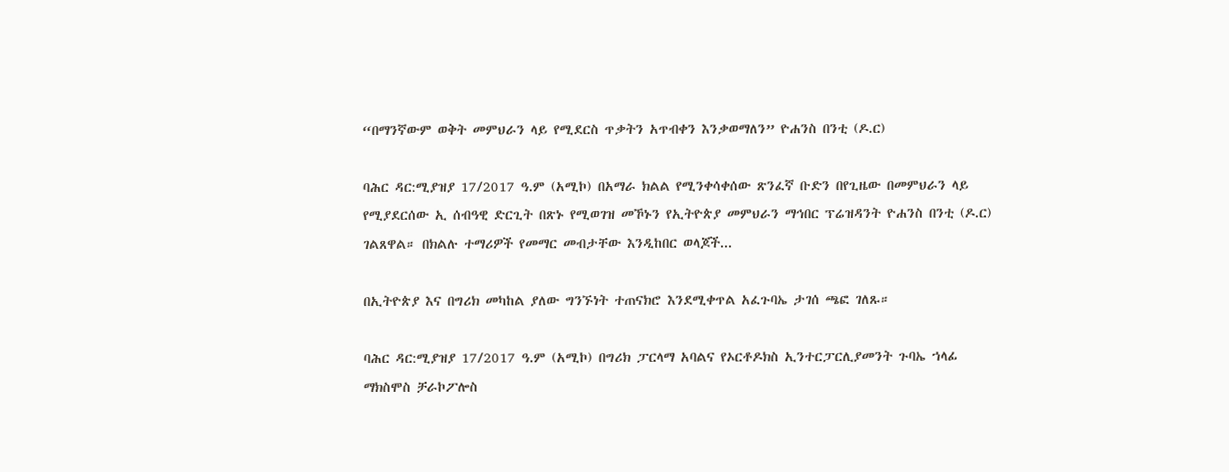“በማንኛውም ወቅት መምህራን ላይ የሚደርስ ጥቃትን አጥብቀን እንቃወማለን” ዮሐንስ በንቲ (ዶ.ር)

ባሕር ዳር:ሚያዝያ 17/2017 ዓ.ም (አሚኮ) በአማራ ክልል የሚንቀሳቀሰው ጽንፈኛ ቡድን በየጊዜው በመምህራን ላይ የሚያደርሰው ኢ ሰብዓዊ ድርጊት በጽኑ የሚወገዝ መኾኑን የኢትዮጵያ መምህራን ማኅበር ፕሬዝዳንት ዮሐንስ በንቲ (ዶ.ር) ገልጸዋል። በክልሉ ተማሪዎች የመማር መብታቸው እንዲከበር ወላጆች...

በኢትዮጵያ እና በግሪክ መካከል ያለው ግንኙነት ተጠናክሮ እንደሚቀጥል አፈጉባኤ ታገሰ ጫፎ ገለጹ።

ባሕር ዳር:ሚያዝያ 17/2017 ዓ.ም (አሚኮ) በግሪክ ፓርላማ አባልና የኦርቶዶክስ ኢንተርፓርሊያመንት ጉባኤ ኀላፊ ማክስሞስ ቻራኮፖሎስ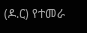(ዶ.ር) የተመራ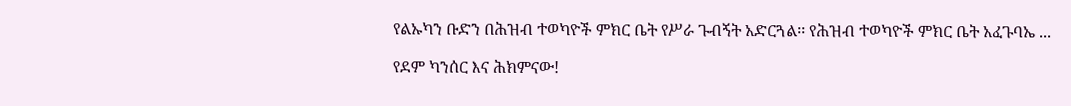የልኡካን ቡድን በሕዝብ ተወካዮች ምክር ቤት የሥራ ጉብኝት አድርጓል፡፡ የሕዝብ ተወካዮች ምክር ቤት አፈጉባኤ ...

የደም ካንሰር እና ሕክምናው!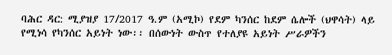ባሕር ዳር: ሚያዝያ 17/2017 ዓ.ም (አሚኮ) የደም ካንሰር ከደም ሴሎች (ህዋሳት) ላይ የሚነሳ የካንሰር አይነት ነው፡፡ በሰውነት ውስጥ የተለያዩ አይነት ሥራዎችን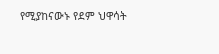የሚያከናውኑ የደም ህዋሳት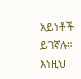አይነቶች ይገኛሉ። እነዚህ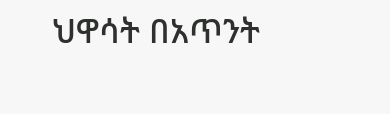ህዋሳት በአጥንት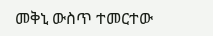መቅኒ ውስጥ ተመርተው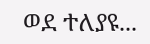ወደ ተለያዩ...